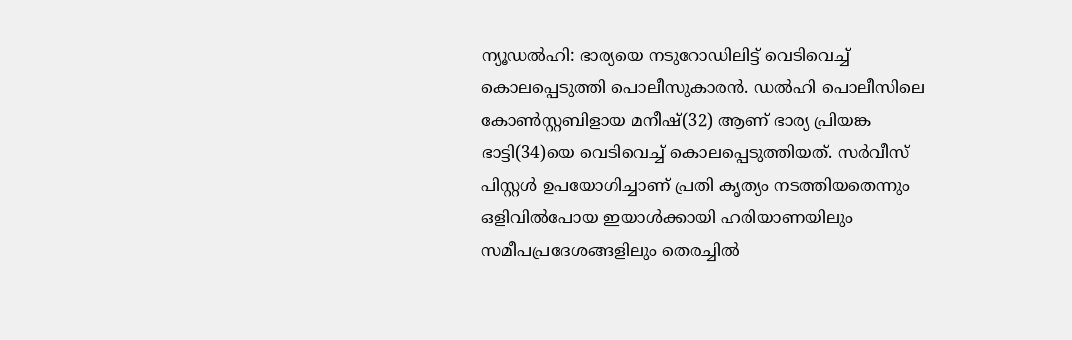ന്യൂഡൽഹി: ഭാര്യയെ നടുറോഡിലിട്ട് വെടിവെച്ച് കൊലപ്പെടുത്തി പൊലീസുകാരൻ. ഡൽഹി പൊലീസിലെ കോൺസ്റ്റബിളായ മനീഷ്(32) ആണ് ഭാര്യ പ്രിയങ്ക ഭാട്ടി(34)യെ വെടിവെച്ച് കൊലപ്പെടുത്തിയത്. സർവീസ് പിസ്റ്റൾ ഉപയോഗിച്ചാണ് പ്രതി കൃത്യം നടത്തിയതെന്നും ഒളിവിൽപോയ ഇയാൾക്കായി ഹരിയാണയിലും സമീപപ്രദേശങ്ങളിലും തെരച്ചിൽ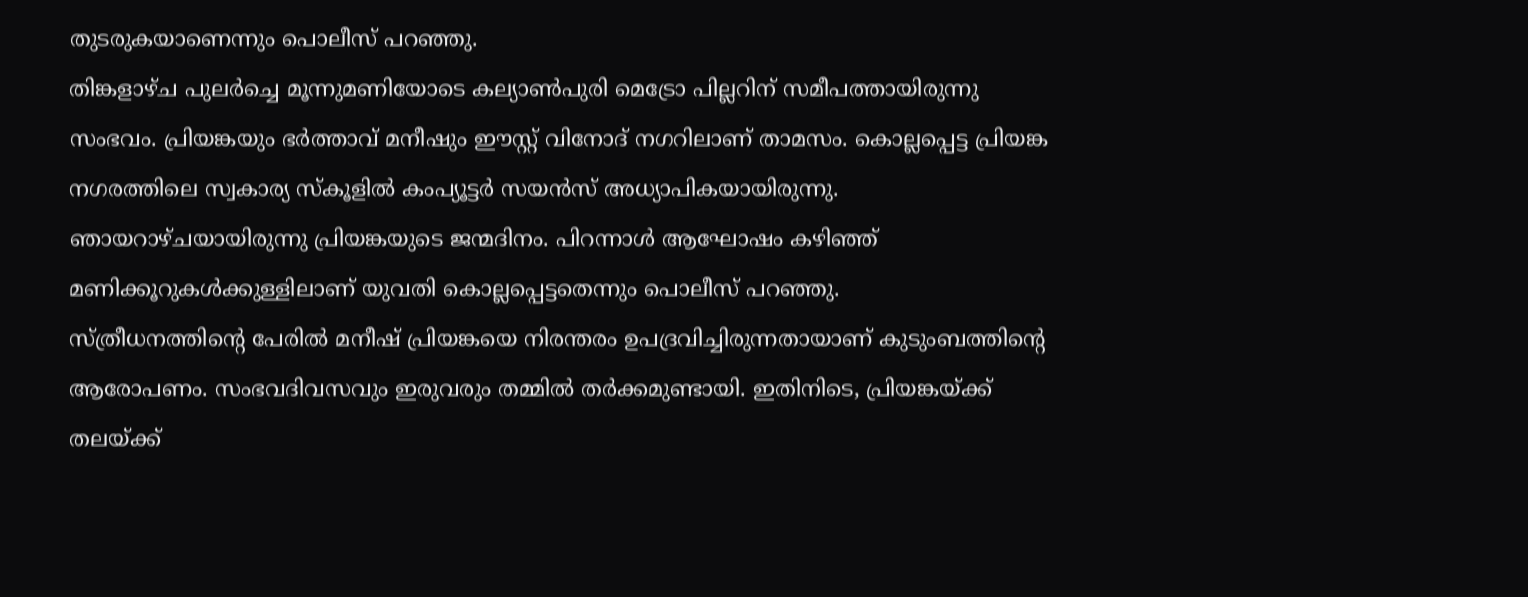തുടരുകയാണെന്നും പൊലീസ് പറഞ്ഞു.
തിങ്കളാഴ്ച പുലർച്ചെ മൂന്നുമണിയോടെ കല്യാൺപുരി മെട്രോ പില്ലറിന് സമീപത്തായിരുന്നു സംഭവം. പ്രിയങ്കയും ഭർത്താവ് മനീഷും ഈസ്റ്റ് വിനോദ് നഗറിലാണ് താമസം. കൊല്ലപ്പെട്ട പ്രിയങ്ക നഗരത്തിലെ സ്വകാര്യ സ്കൂളിൽ കംപ്യൂട്ടർ സയൻസ് അധ്യാപികയായിരുന്നു. ഞായറാഴ്ചയായിരുന്നു പ്രിയങ്കയുടെ ജന്മദിനം. പിറന്നാൾ ആഘോഷം കഴിഞ്ഞ് മണിക്കൂറുകൾക്കുള്ളിലാണ് യുവതി കൊല്ലപ്പെട്ടതെന്നും പൊലീസ് പറഞ്ഞു.
സ്ത്രീധനത്തിന്റെ പേരിൽ മനീഷ് പ്രിയങ്കയെ നിരന്തരം ഉപദ്രവിച്ചിരുന്നതായാണ് കുടുംബത്തിന്റെ ആരോപണം. സംഭവദിവസവും ഇരുവരും തമ്മിൽ തർക്കമുണ്ടായി. ഇതിനിടെ, പ്രിയങ്കയ്ക്ക് തലയ്ക്ക്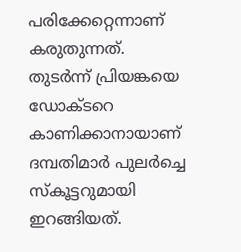പരിക്കേറ്റെന്നാണ് കരുതുന്നത്. തുടർന്ന് പ്രിയങ്കയെ ഡോക്ടറെ കാണിക്കാനായാണ് ദമ്പതിമാർ പുലർച്ചെ സ്കൂട്ടറുമായി ഇറങ്ങിയത്.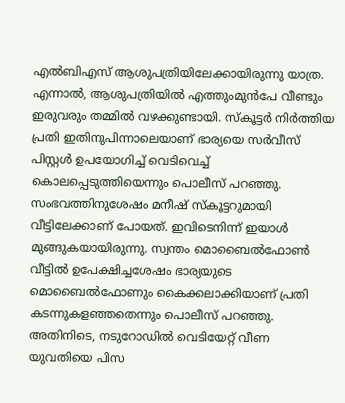എൽബിഎസ് ആശുപത്രിയിലേക്കായിരുന്നു യാത്ര. എന്നാൽ, ആശുപത്രിയിൽ എത്തുംമുൻപേ വീണ്ടും ഇരുവരും തമ്മിൽ വഴക്കുണ്ടായി. സ്കൂട്ടർ നിർത്തിയ പ്രതി ഇതിനുപിന്നാലെയാണ് ഭാര്യയെ സർവീസ് പിസ്റ്റൾ ഉപയോഗിച്ച് വെടിവെച്ച് കൊലപ്പെടുത്തിയെന്നും പൊലീസ് പറഞ്ഞു.
സംഭവത്തിനുശേഷം മനീഷ് സ്കൂട്ടറുമായി വീട്ടിലേക്കാണ് പോയത്. ഇവിടെനിന്ന് ഇയാൾ മുങ്ങുകയായിരുന്നു. സ്വന്തം മൊബൈൽഫോൺ വീട്ടിൽ ഉപേക്ഷിച്ചശേഷം ഭാര്യയുടെ മൊബൈൽഫോണും കൈക്കലാക്കിയാണ് പ്രതി കടന്നുകളഞ്ഞതെന്നും പൊലീസ് പറഞ്ഞു.
അതിനിടെ, നടുറോഡിൽ വെടിയേറ്റ് വീണ യുവതിയെ പിസ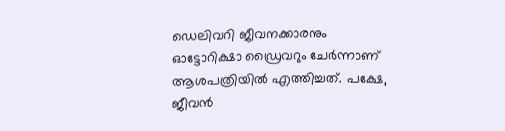ഡെലിവറി ജീവനക്കാരനും ഓട്ടോറിക്ഷാ ഡ്രൈവറും ചേർന്നാണ് ആശപത്രിയിൽ എത്തിച്ചത്. പക്ഷേ, ജീവൻ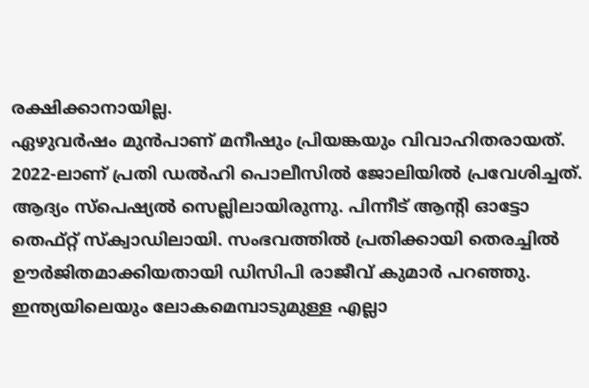രക്ഷിക്കാനായില്ല.
ഏഴുവർഷം മുൻപാണ് മനീഷും പ്രിയങ്കയും വിവാഹിതരായത്. 2022-ലാണ് പ്രതി ഡൽഹി പൊലീസിൽ ജോലിയിൽ പ്രവേശിച്ചത്. ആദ്യം സ്പെഷ്യൽ സെല്ലിലായിരുന്നു. പിന്നീട് ആന്റി ഓട്ടോ തെഫ്റ്റ് സ്ക്വാഡിലായി. സംഭവത്തിൽ പ്രതിക്കായി തെരച്ചിൽ ഊർജിതമാക്കിയതായി ഡിസിപി രാജീവ് കുമാർ പറഞ്ഞു.
ഇന്ത്യയിലെയും ലോകമെമ്പാടുമുള്ള എല്ലാ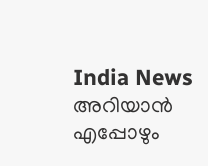India News അറിയാൻ എപ്പോഴും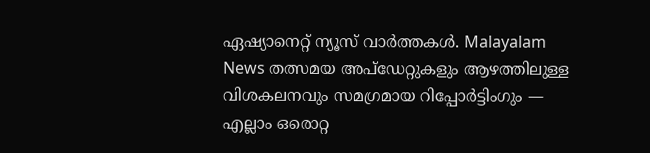ഏഷ്യാനെറ്റ് ന്യൂസ് വാർത്തകൾ. Malayalam News തത്സമയ അപ്ഡേറ്റുകളും ആഴത്തിലുള്ള വിശകലനവും സമഗ്രമായ റിപ്പോർട്ടിംഗും — എല്ലാം ഒരൊറ്റ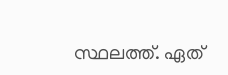സ്ഥലത്ത്. ഏത്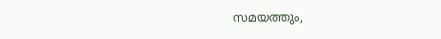സമയത്തും,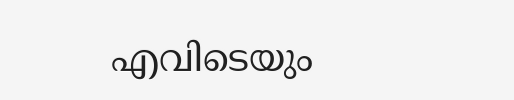എവിടെയും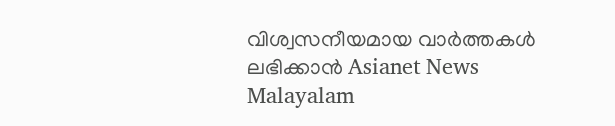വിശ്വസനീയമായ വാർത്തകൾ ലഭിക്കാൻ Asianet News Malayalam